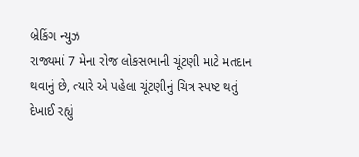બ્રેકિંગ ન્યુઝ
રાજ્યમાં 7 મેના રોજ લોકસભાની ચૂંટણી માટે મતદાન થવાનું છે, ત્યારે એ પહેલા ચૂંટણીનું ચિત્ર સ્પષ્ટ થતું દેખાઈ રહ્યું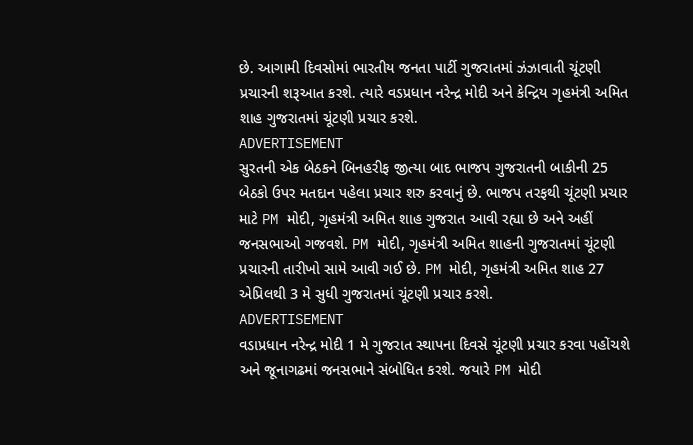છે. આગામી દિવસોમાં ભારતીય જનતા પાર્ટી ગુજરાતમાં ઝંઝાવાતી ચૂંટણી પ્રચારની શરૂઆત કરશે. ત્યારે વડપ્રધાન નરેન્દ્ર મોદી અને કેન્દ્રિય ગૃહમંત્રી અમિત શાહ ગુજરાતમાં ચૂંટણી પ્રચાર કરશે.
ADVERTISEMENT
સુરતની એક બેઠકને બિનહરીફ જીત્યા બાદ ભાજપ ગુજરાતની બાકીની 25 બેઠકો ઉપર મતદાન પહેલા પ્રચાર શરુ કરવાનું છે. ભાજપ તરફથી ચૂંટણી પ્રચાર માટે PM મોદી, ગૃહમંત્રી અમિત શાહ ગુજરાત આવી રહ્યા છે અને અહીં જનસભાઓ ગજવશે. PM મોદી, ગૃહમંત્રી અમિત શાહની ગુજરાતમાં ચૂંટણી પ્રચારની તારીખો સામે આવી ગઈ છે. PM મોદી, ગૃહમંત્રી અમિત શાહ 27 એપ્રિલથી 3 મે સુધી ગુજરાતમાં ચૂંટણી પ્રચાર કરશે.
ADVERTISEMENT
વડાપ્રધાન નરેન્દ્ર મોદી 1 મે ગુજરાત સ્થાપના દિવસે ચૂંટણી પ્રચાર કરવા પહોંચશે અને જૂનાગઢમાં જનસભાને સંબોધિત કરશે. જયારે PM મોદી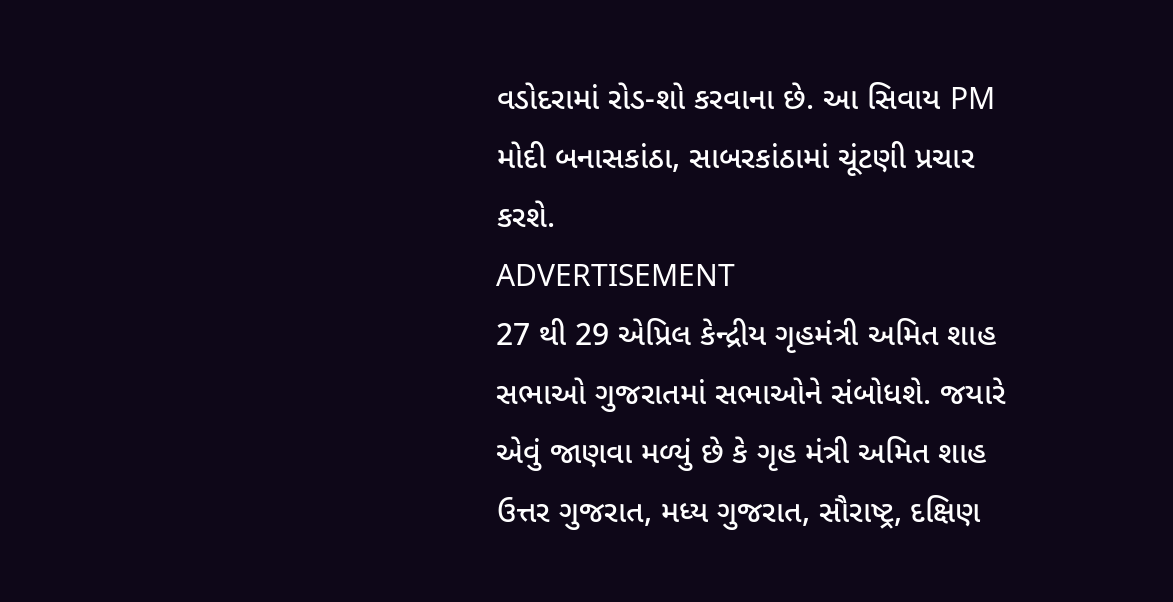વડોદરામાં રોડ-શો કરવાના છે. આ સિવાય PM મોદી બનાસકાંઠા, સાબરકાંઠામાં ચૂંટણી પ્રચાર કરશે.
ADVERTISEMENT
27 થી 29 એપ્રિલ કેન્દ્રીય ગૃહમંત્રી અમિત શાહ સભાઓ ગુજરાતમાં સભાઓને સંબોધશે. જયારે એવું જાણવા મળ્યું છે કે ગૃહ મંત્રી અમિત શાહ ઉત્તર ગુજરાત, મધ્ય ગુજરાત, સૌરાષ્ટ્ર, દક્ષિણ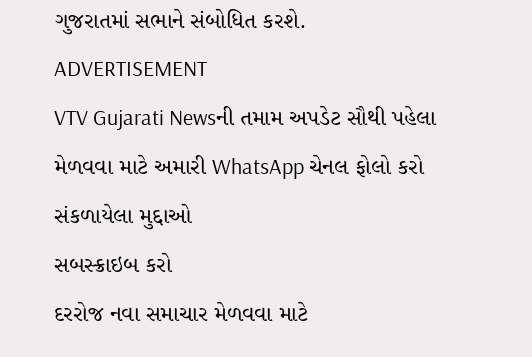ગુજરાતમાં સભાને સંબોધિત કરશે.
ADVERTISEMENT
VTV Gujarati Newsની તમામ અપડેટ સૌથી પહેલા મેળવવા માટે અમારી WhatsApp ચેનલ ફોલો કરો
સંકળાયેલા મુદ્દાઓ
સબસ્ક્રાઇબ કરો
દરરોજ નવા સમાચાર મેળવવા માટે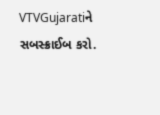VTVGujaratiને સબસ્ક્રાઈબ કરો.